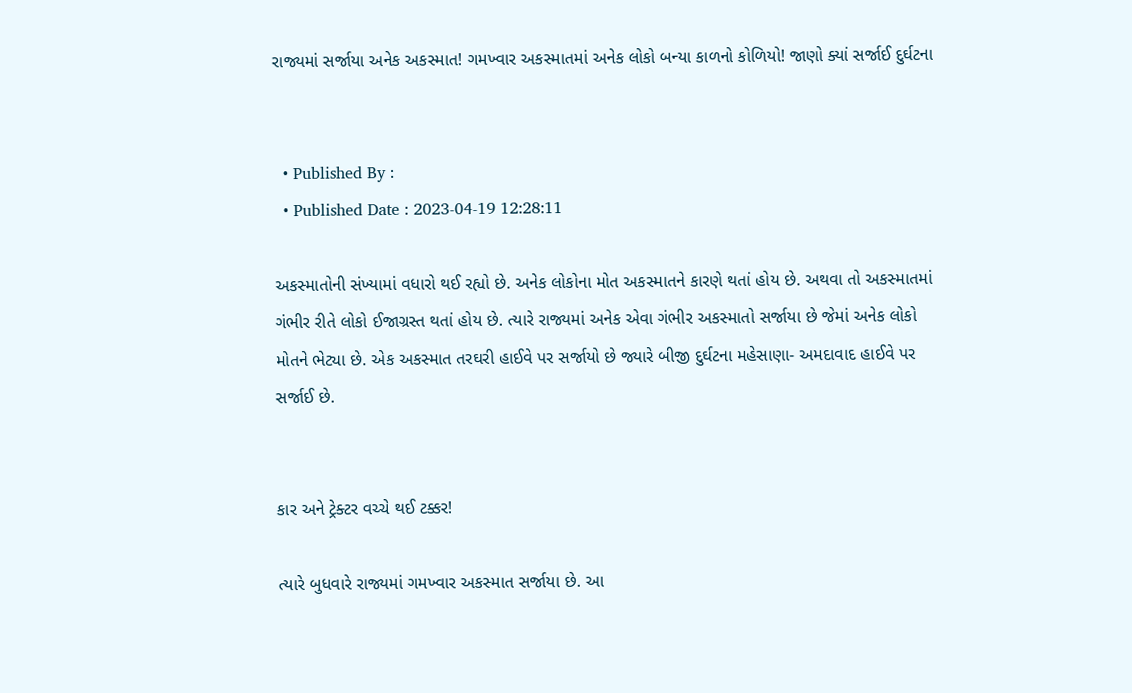રાજ્યમાં સર્જાયા અનેક અકસ્માત! ગમખ્વાર અકસ્માતમાં અનેક લોકો બન્યા કાળનો કોળિયો! જાણો ક્યાં સર્જાઈ દુર્ઘટના


  • Published By :
  • Published Date : 2023-04-19 12:28:11

અકસ્માતોની સંખ્યામાં વધારો થઈ રહ્યો છે. અનેક લોકોના મોત અકસ્માતને કારણે થતાં હોય છે. અથવા તો અકસ્માતમાં ગંભીર રીતે લોકો ઈજાગ્રસ્ત થતાં હોય છે. ત્યારે રાજ્યમાં અનેક એવા ગંભીર અકસ્માતો સર્જાયા છે જેમાં અનેક લોકો મોતને ભેટ્યા છે. એક અકસ્માત તરઘરી હાઈવે પર સર્જાયો છે જ્યારે બીજી દુર્ઘટના મહેસાણા- અમદાવાદ હાઈવે પર સર્જાઈ છે.


કાર અને ટ્રેક્ટર વચ્ચે થઈ ટક્કર!

ત્યારે બુધવારે રાજ્યમાં ગમખ્વાર અકસ્માત સર્જાયા છે. આ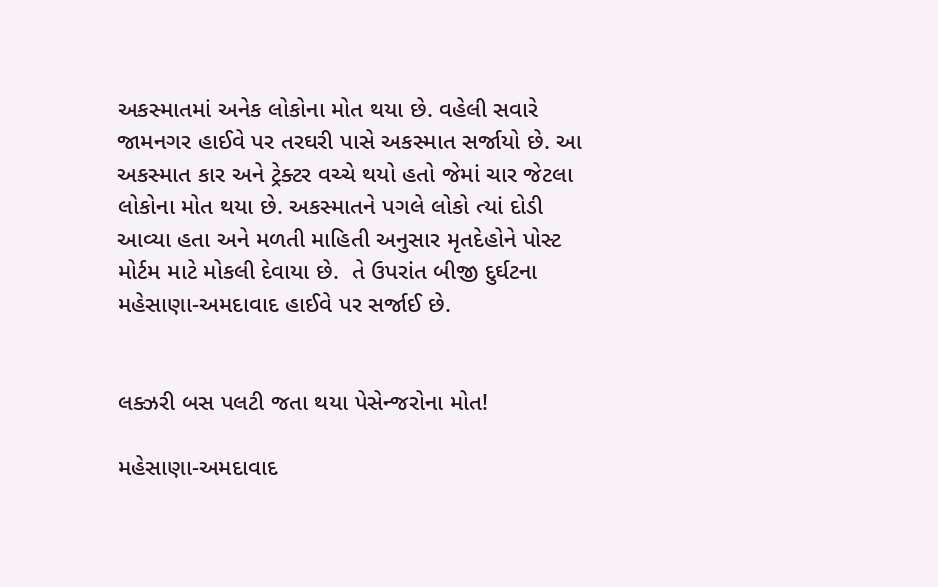અકસ્માતમાં અનેક લોકોના મોત થયા છે. વહેલી સવારે જામનગર હાઈવે પર તરઘરી પાસે અકસ્માત સર્જાયો છે. આ અકસ્માત કાર અને ટ્રેક્ટર વચ્ચે થયો હતો જેમાં ચાર જેટલા લોકોના મોત થયા છે. અકસ્માતને પગલે લોકો ત્યાં દોડી આવ્યા હતા અને મળતી માહિતી અનુસાર મૃતદેહોને પોસ્ટ મોર્ટમ માટે મોકલી દેવાયા છે.  તે ઉપરાંત બીજી દુર્ઘટના મહેસાણા-અમદાવાદ હાઈવે પર સર્જાઈ છે.


લક્ઝરી બસ પલટી જતા થયા પેસેન્જરોના મોત!

મહેસાણા-અમદાવાદ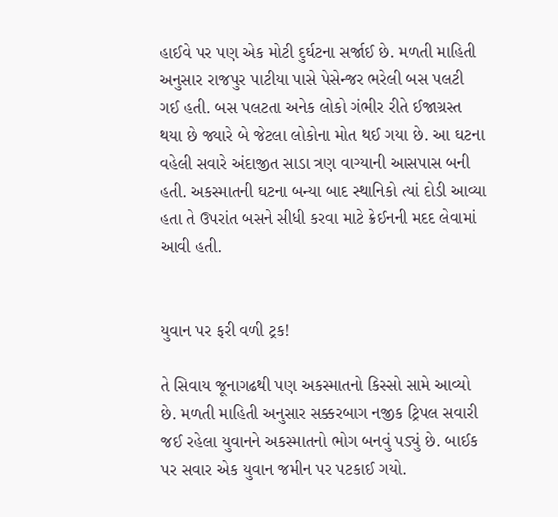હાઈવે પર પણ એક મોટી દુર્ઘટના સર્જાઈ છે. મળતી માહિતી અનુસાર રાજપુર પાટીયા પાસે પેસેન્જર ભરેલી બસ પલટી ગઈ હતી. બસ પલટતા અનેક લોકો ગંભીર રીતે ઈજાગ્રસ્ત થયા છે જ્યારે બે જેટલા લોકોના મોત થઈ ગયા છે. આ ઘટના વહેલી સવારે અંદાજીત સાડા ત્રણ વાગ્યાની આસપાસ બની હતી. અકસ્માતની ઘટના બન્યા બાદ સ્થાનિકો ત્યાં દોડી આવ્યા હતા તે ઉપરાંત બસને સીધી કરવા માટે ક્રેઈનની મદદ લેવામાં આવી હતી.


યુવાન પર ફરી વળી ટ્રક!

તે સિવાય જૂનાગઢથી પણ અકસ્માતનો કિસ્સો સામે આવ્યો છે. મળતી માહિતી અનુસાર સક્કરબાગ નજીક ટ્રિપલ સવારી જઈ રહેલા યુવાનને અકસ્માતનો ભોગ બનવું પડ્યું છે. બાઈક પર સવાર એક યુવાન જમીન પર પટકાઈ ગયો.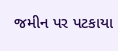જમીન પર પટકાયા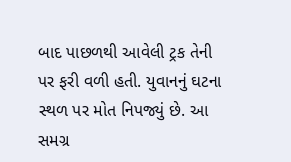બાદ પાછળથી આવેલી ટ્રક તેની પર ફરી વળી હતી. યુવાનનું ઘટના સ્થળ પર મોત નિપજ્યું છે. આ સમગ્ર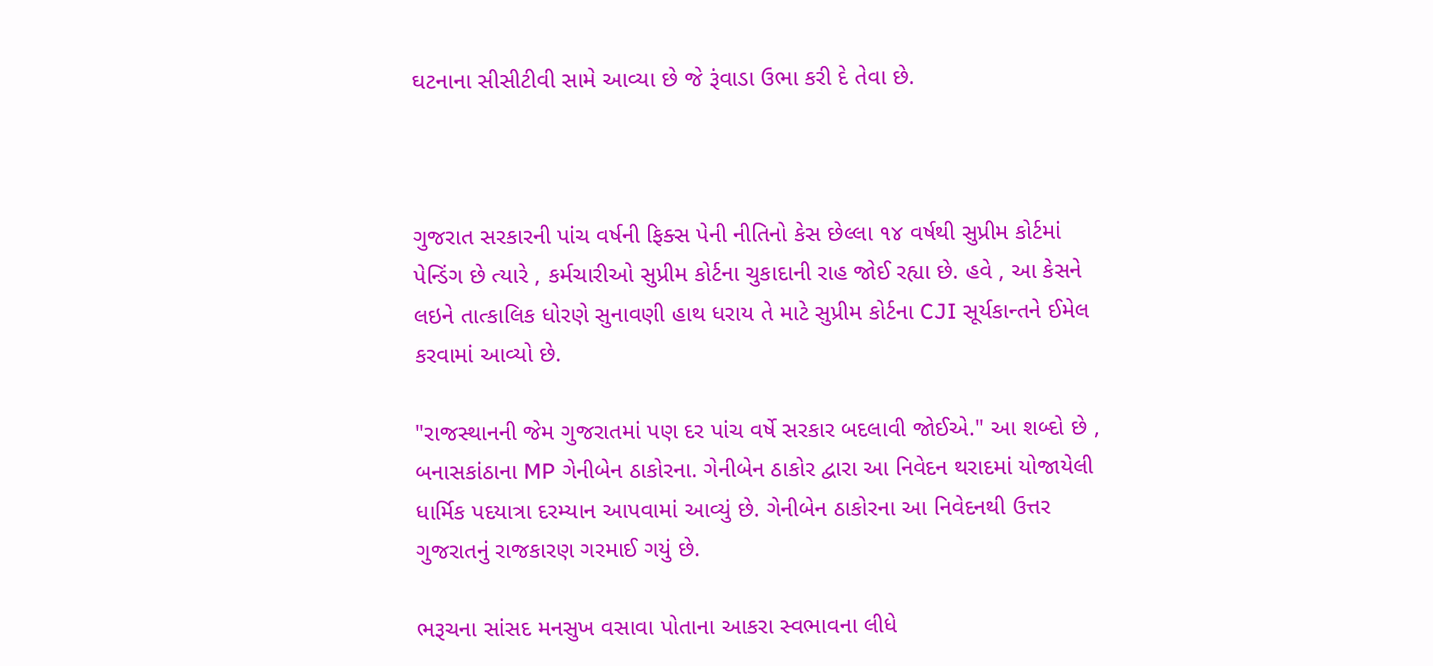ઘટનાના સીસીટીવી સામે આવ્યા છે જે રૂંવાડા ઉભા કરી દે તેવા છે.



ગુજરાત સરકારની પાંચ વર્ષની ફિક્સ પેની નીતિનો કેસ છેલ્લા ૧૪ વર્ષથી સુપ્રીમ કોર્ટમાં પેન્ડિંગ છે ત્યારે , કર્મચારીઓ સુપ્રીમ કોર્ટના ચુકાદાની રાહ જોઈ રહ્યા છે. હવે , આ કેસને લઇને તાત્કાલિક ધોરણે સુનાવણી હાથ ધરાય તે માટે સુપ્રીમ કોર્ટના CJI સૂર્યકાન્તને ઈમેલ કરવામાં આવ્યો છે.

"રાજસ્થાનની જેમ ગુજરાતમાં પણ દર પાંચ વર્ષે સરકાર બદલાવી જોઈએ." આ શબ્દો છે , બનાસકાંઠાના MP ગેનીબેન ઠાકોરના. ગેનીબેન ઠાકોર દ્વારા આ નિવેદન થરાદમાં યોજાયેલી ધાર્મિક પદયાત્રા દરમ્યાન આપવામાં આવ્યું છે. ગેનીબેન ઠાકોરના આ નિવેદનથી ઉત્તર ગુજરાતનું રાજકારણ ગરમાઈ ગયું છે.

ભરૂચના સાંસદ મનસુખ વસાવા પોતાના આકરા સ્વભાવના લીધે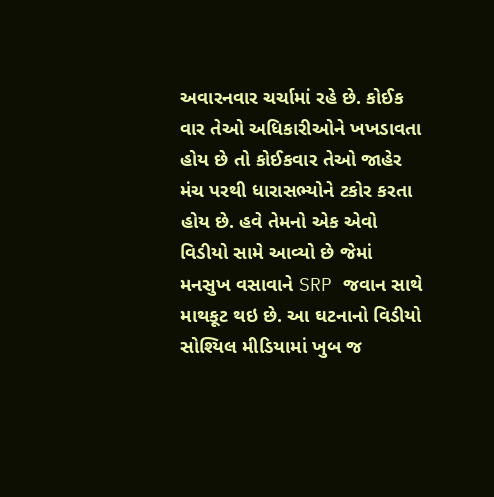અવારનવાર ચર્ચામાં રહે છે. કોઈક વાર તેઓ અધિકારીઓને ખખડાવતા હોય છે તો કોઈકવાર તેઓ જાહેર મંચ પરથી ધારાસભ્યોને ટકોર કરતા હોય છે. હવે તેમનો એક એવો વિડીયો સામે આવ્યો છે જેમાં મનસુખ વસાવાને SRP જવાન સાથે માથકૂટ થઇ છે. આ ઘટનાનો વિડીયો સોશ્યિલ મીડિયામાં ખુબ જ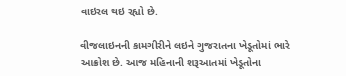વાઇરલ થઇ રહ્યો છે.

વીજલાઇનની કામગીરીને લઇને ગુજરાતના ખેડૂતોમાં ભારે આક્રોશ છે. આજ મહિનાની શરૂઆતમાં ખેડૂતોના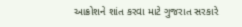આક્રોશને શાંત કરવા માટે ગુજરાત સરકારે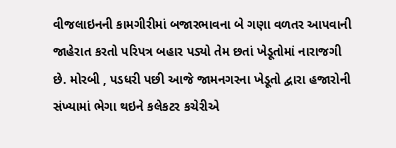વીજલાઇનની કામગીરીમાં બજારભાવના બે ગણા વળતર આપવાની જાહેરાત કરતો પરિપત્ર બહાર પડ્યો તેમ છતાં ખેડૂતોમાં નારાજગી છે. મોરબી , પડધરી પછી આજે જામનગરના ખેડૂતો દ્વારા હજારોની સંખ્યામાં ભેગા થઇને કલેકટર કચેરીએ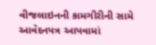વીજલાઇનની કામગીરીની સામે આવેદનપત્ર આપવામાં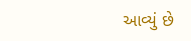આવ્યું છે